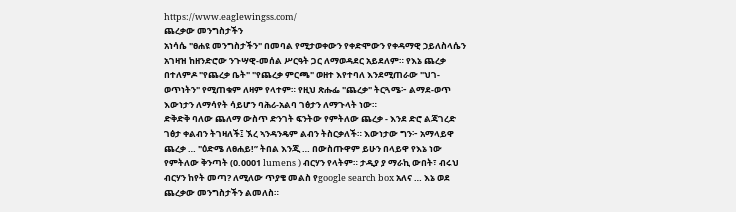https://www.eaglewingss.com/
ጨረቃው መንግስታችን
አነሳሴ "ፀሐዩ መንግስታችን" በመባል የሚታወቀውን የቀድሞውን የቀዳማዊ ኃይለስላሴን አገዛዝ ከዘንድሮው ንጉሣዊ-መሰል ሥርዓት ጋር ለማወዳደር አይደለም። የእኔ ጨረቃ በተለምዶ "የጨረቃ ቤት" "የጨረቃ ምርጫ" ወዘተ እየተባለ እንደሚጠራው "ህገ-ወጥነትን" የሚጠቁም ለዛም የላተም። የዚህ ጽሑፌ "ጨረቃ" ትርጓሜ፦ ልማደ-ወጥ እውነታን ለማሳየት ሳይሆን ባሕሪ-አልባ ገፅታን ለማጉላት ነው።
ድቅድቅ ባለው ጨለማ ውስጥ ድንገት ፍንትው የምትለው ጨረቃ - እንደ ድሮ ልጃገረድ ገፅታ ቀልብን ትገዛለች፤ ኧረ ኣንዳንዴም ልብን ትስርቃለች። እውነታው ግን፦ አማላይዋ ጨረቃ … "ዕድሜ ለፀሐይ!” ትበል እንጂ … በውስጡዋም ይሁን በላይዋ የእኔ ነው የምትለው ቅንጣት (0.0001 lumens ) ብርሃን የላትም። ታዲያ ያ ማራኪ ውበት፣ ብሩህ ብርሃን ከየት መጣ? ለሚለው ጥያቄ መልስ የgoogle search box አለና … እኔ ወደ ጨረቃው መንግስታችን ልመለስ።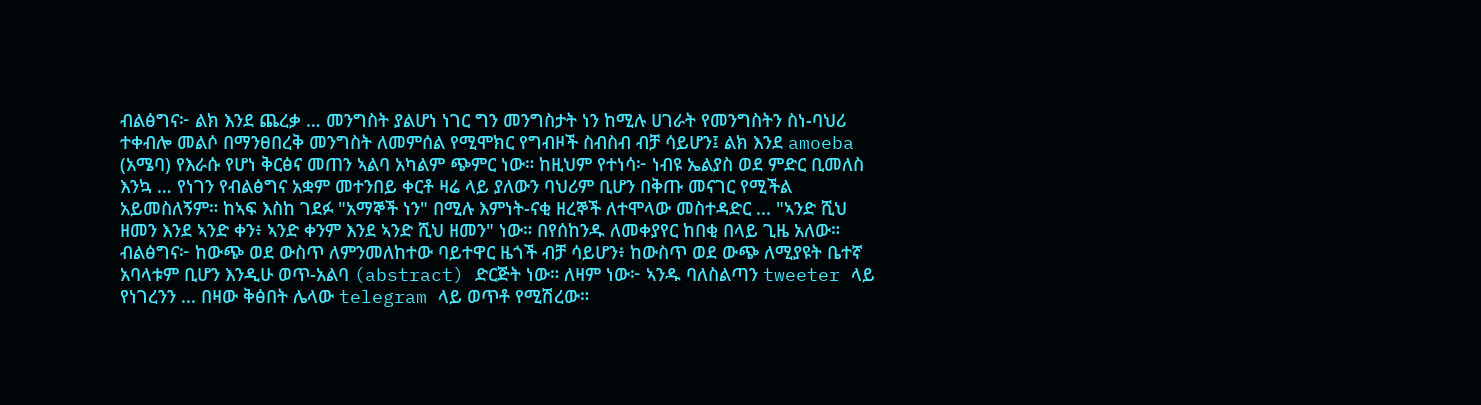ብልፅግና፦ ልክ እንደ ጨረቃ … መንግስት ያልሆነ ነገር ግን መንግስታት ነን ከሚሉ ሀገራት የመንግስትን ስነ-ባህሪ ተቀብሎ መልሶ በማንፀበረቅ መንግስት ለመምሰል የሚሞክር የግብዞች ስብስብ ብቻ ሳይሆን፤ ልክ እንደ amoeba (አሜባ) የእራሱ የሆነ ቅርፅና መጠን ኣልባ አካልም ጭምር ነው። ከዚህም የተነሳ፦ ነብዩ ኤልያስ ወደ ምድር ቢመለስ እንኳ … የነገን የብልፅግና አቋም መተንበይ ቀርቶ ዛሬ ላይ ያለውን ባህሪም ቢሆን በቅጡ መናገር የሚችል አይመስለኝም። ከኣፍ እስከ ገደፉ "አማኞች ነን" በሚሉ እምነት-ናቂ ዘረኞች ለተሞላው መስተዳድር ... "ኣንድ ሺህ ዘመን እንደ ኣንድ ቀን፥ ኣንድ ቀንም እንደ ኣንድ ሺህ ዘመን" ነው። በየሰከንዱ ለመቀያየር ከበቂ በላይ ጊዜ አለው።
ብልፅግና፦ ከውጭ ወደ ውስጥ ለምንመለከተው ባይተዋር ዜጎች ብቻ ሳይሆን፥ ከውስጥ ወደ ውጭ ለሚያዩት ቤተኛ አባላቱም ቢሆን እንዲሁ ወጥ-አልባ (abstract) ድርጅት ነው። ለዛም ነው፦ ኣንዱ ባለስልጣን tweeter ላይ የነገረንን ... በዛው ቅፅበት ሌላው telegram ላይ ወጥቶ የሚሽረው።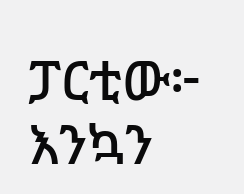ፓርቲው፦ እንኳን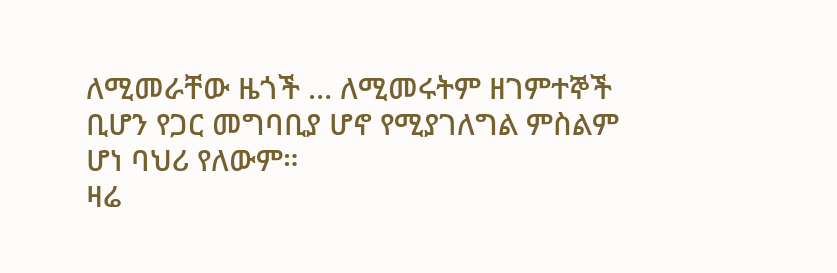ለሚመራቸው ዜጎች … ለሚመሩትም ዘገምተኞች ቢሆን የጋር መግባቢያ ሆኖ የሚያገለግል ምስልም ሆነ ባህሪ የለውም።
ዛሬ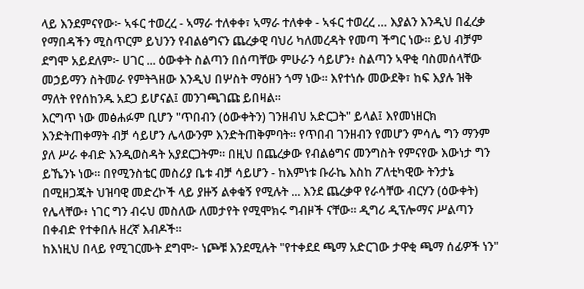ላይ እንደምናየው፦ ኣፋር ተወረረ - ኣማራ ተለቀቀ፣ ኣማራ ተለቀቀ - ኣፋር ተወረረ … እያልን እንዲህ በፈረቃ የማበዳችን ሚስጥርም ይህንን የብልፅግናን ጨረቃዊ ባህሪ ካለመረዳት የመጣ ችግር ነው። ይህ ብቻም ደግሞ አይደለም፦ ሀገር ... ዕውቀት ስልጣን በሰጣቸው ምሁራን ሳይሆን፥ ስልጣን ኣዋቂ ባስመሰላቸው መኃይማን ስትመራ የምትጓዘው እንዲህ በሦስት ማዕዘን ጎማ ነው። እየተነሱ መውደቅ፣ ከፍ እያሉ ዝቅ ማለት የየሰከንዱ አደጋ ይሆናል፤ መንገጫገጩ ይበዛል።
እርግጥ ነው መፅሐፉም ቢሆን "ጥበብን (ዕውቀትን) ገንዘብህ አድርጋት" ይላል፤ እየመነዘርክ እንድትጠቀማት ብቻ ሳይሆን ሌላውንም እንድትጠቅምባት። የጥበብ ገንዘብን የመሆን ምሳሌ ግን ማንም ያለ ሥራ ቀብድ እንዲወስዳት አያደርጋትም። በዚህ በጨረቃው የብልፅግና መንግስት የምናየው እውነታ ግን ይኼንኑ ነው። በየሚንስቴር መስሪያ ቤቱ ብቻ ሳይሆን - ከእምነቱ ቡራኬ እስከ ፖለቲካዊው ትንታኔ በሚዘጋጁት ህዝባዊ መድረኮች ላይ ያዙኝ ልቀቁኝ የሚሉት ... እንደ ጨረቃዋ የራሳቸው ብርሃን (ዕውቀት) የሌላቸው፥ ነገር ግን ብሩህ መስለው ለመታየት የሚሞክሩ ግብዞች ናቸው። ዲግሪ ዲፕሎማና ሥልጣን በቀብድ የተቀበሉ ዘረኛ እብዶች።
ከእነዚህ በላይ የሚገርሙት ደግሞ፦ ነጮቹ እንደሚሉት "የተቀደደ ጫማ አድርገው ታዋቂ ጫማ ሰፊዎች ነን"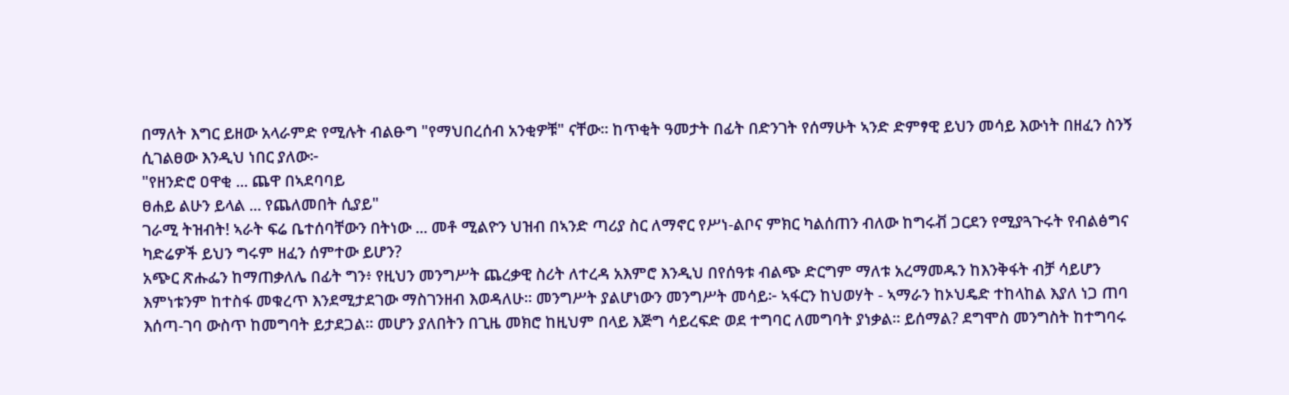በማለት እግር ይዘው አላራምድ የሚሉት ብልፁግ "የማህበረሰብ አንቂዎቹ" ናቸው። ከጥቂት ዓመታት በፊት በድንገት የሰማሁት ኣንድ ድምፃዊ ይህን መሳይ እውነት በዘፈን ስንኝ ሲገልፀው እንዲህ ነበር ያለው፦
"የዘንድሮ ዐዋቂ ... ጨዋ በኣደባባይ
ፀሐይ ልሁን ይላል ... የጨለመበት ሲያይ"
ገራሚ ትዝብት! ኣራት ፍሬ ቤተሰባቸውን በትነው ... መቶ ሚልዮን ህዝብ በኣንድ ጣሪያ ስር ለማኖር የሥነ-ልቦና ምክር ካልሰጠን ብለው ከግሩቭ ጋርደን የሚያጓጉሩት የብልፅግና ካድሬዎች ይህን ግሩም ዘፈን ሰምተው ይሆን?
አጭር ጽሑፌን ከማጠቃለሌ በፊት ግን፥ የዚህን መንግሥት ጨረቃዊ ስሪት ለተረዳ አእምሮ እንዲህ በየሰዓቱ ብልጭ ድርግም ማለቱ አረማመዱን ከእንቅፋት ብቻ ሳይሆን እምነቱንም ከተስፋ መቁረጥ እንደሚታደገው ማስገንዘብ እወዳለሁ። መንግሥት ያልሆነውን መንግሥት መሳይ፦ ኣፋርን ከህወሃት - ኣማራን ከኦህዴድ ተከላከል እያለ ነጋ ጠባ እሰጣ-ገባ ውስጥ ከመግባት ይታደጋል። መሆን ያለበትን በጊዜ መክሮ ከዚህም በላይ እጅግ ሳይረፍድ ወደ ተግባር ለመግባት ያነቃል። ይሰማል? ደግሞስ መንግስት ከተግባሩ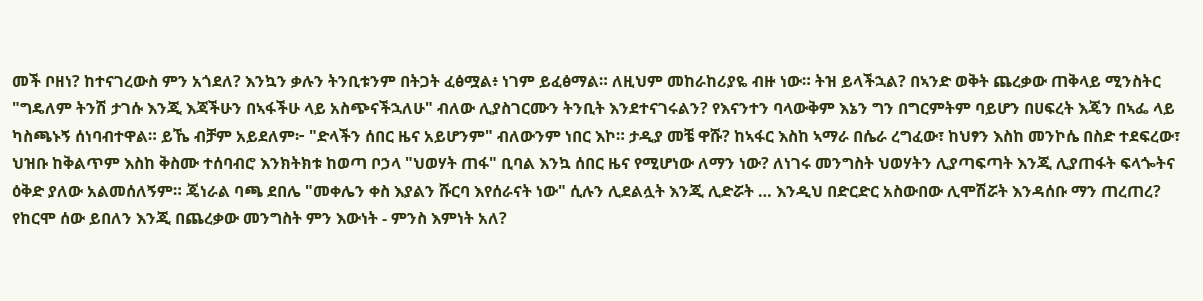መች ቦዘነ? ከተናገረውስ ምን አጎደለ? እንኳን ቃሉን ትንቢቱንም በትጋት ፈፅሟል፥ ነገም ይፈፅማል። ለዚህም መከራከሪያዬ ብዙ ነው። ትዝ ይላችኋል? በኣንድ ወቅት ጨረቃው ጠቅላይ ሚንስትር "ግዴለም ትንሽ ታገሱ እንጂ እጃችሁን በኣፋችሁ ላይ አስጭናችኋለሁ" ብለው ሊያስገርሙን ትንቢት እንደተናገሩልን? የእናንተን ባላውቅም እኔን ግን በግርምትም ባይሆን በሀፍረት እጄን በኣፌ ላይ ካስጫኑኝ ሰነባብተዋል። ይኼ ብቻም አይደለም፦ "ድላችን ሰበር ዜና አይሆንም" ብለውንም ነበር እኮ። ታዲያ መቼ ዋሹ? ከኣፋር እስከ ኣማራ በሴራ ረግፈው፣ ከህፃን እስከ መንኮሴ በስድ ተደፍረው፣ ህዝቡ ከቅልጥም እስከ ቅስሙ ተሰባብሮ እንክትክቱ ከወጣ ቦኃላ "ህወሃት ጠፋ" ቢባል እንኳ ሰበር ዜና የሚሆነው ለማን ነው? ለነገሩ መንግስት ህወሃትን ሊያጣፍጣት እንጂ ሊያጠፋት ፍላጐትና ዕቅድ ያለው አልመሰለኝም። ጄነራል ባጫ ደበሌ "መቀሌን ቀስ እያልን ሹርባ እየሰራናት ነው" ሲሉን ሊደልሏት እንጂ ሊድሯት … እንዲህ በድርድር አስውበው ሊሞሽሯት እንዳሰቡ ማን ጠረጠረ?
የከርሞ ሰው ይበለን እንጂ በጨረቃው መንግስት ምን እውነት - ምንስ እምነት አለ?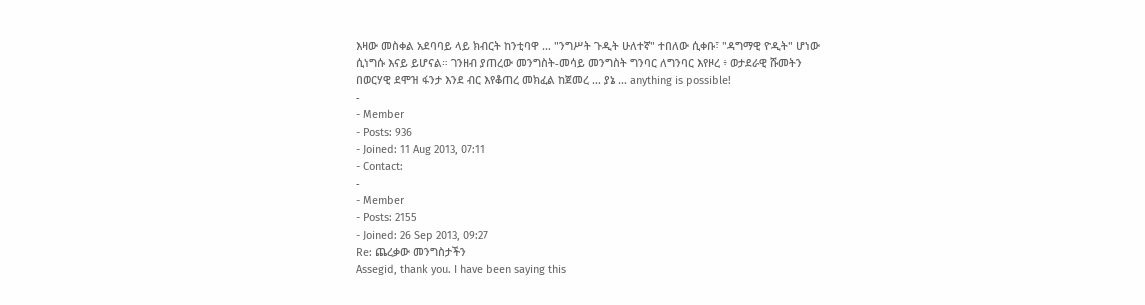እዛው መስቀል አደባባይ ላይ ክብርት ከንቲባዋ … "ንግሥት ጉዲት ሁለተኛ" ተበለው ሲቀቡ፣ "ዳግማዊ ዮዲት" ሆነው ሲነግሱ እናይ ይሆናል። ገንዘብ ያጠረው መንግስት-መሳይ መንግስት ግንባር ለግንባር እየዞረ ፥ ወታደራዊ ሹመትን በወርሃዊ ደሞዝ ፋንታ እንደ ብር እየቆጠረ መክፈል ከጀመረ … ያኔ … anything is possible!
-
- Member
- Posts: 936
- Joined: 11 Aug 2013, 07:11
- Contact:
-
- Member
- Posts: 2155
- Joined: 26 Sep 2013, 09:27
Re: ጨረቃው መንግስታችን
Assegid, thank you. I have been saying this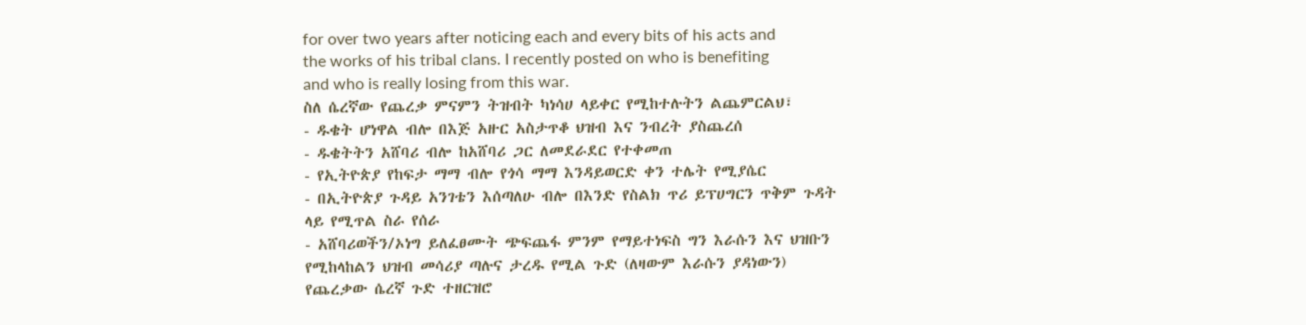for over two years after noticing each and every bits of his acts and the works of his tribal clans. I recently posted on who is benefiting and who is really losing from this war.
ስለ ሴረኛው የጨረቃ ምናምን ትዝብት ካነሳሀ ላይቀር የሚከተሉትን ልጨምርልህ፣
- ዱቄት ሆነዋል ብሎ በእጅ አዙር አስታጥቆ ህዝብ እና ንብረት ያስጨረሰ
- ዱቄትትን አሸባሪ ብሎ ከአሸባሪ ጋር ለመደራደር የተቀመጠ
- የኢትዮጵያ የከፍታ ማማ ብሎ የጎሳ ማማ እንዳይወርድ ቀን ተሌት የሚያሴር
- በኢትዮጵያ ጉዳይ አንገቴን እሰጣለሁ ብሎ በእንድ የስልክ ጥሪ ይፕሀግርን ጥቅም ጉዳት ላይ የሚጥል ስራ የሰራ
- አሸባሪወችን/ኦነግ ይለፈፀሙት ጭፍጨፋ ምንም የማይተነፍስ ግን እራሱን እና ህዝቡን የሚከላከልን ህዝብ መሳሪያ ጣሉና ታረዱ የሚል ጉድ (ለዛውም እራሱን ያዳነውን)
የጨረቃው ሴረኛ ጉድ ተዘርዝሮ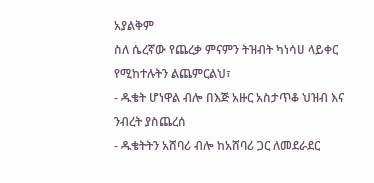አያልቅም
ስለ ሴረኛው የጨረቃ ምናምን ትዝብት ካነሳሀ ላይቀር የሚከተሉትን ልጨምርልህ፣
- ዱቄት ሆነዋል ብሎ በእጅ አዙር አስታጥቆ ህዝብ እና ንብረት ያስጨረሰ
- ዱቄትትን አሸባሪ ብሎ ከአሸባሪ ጋር ለመደራደር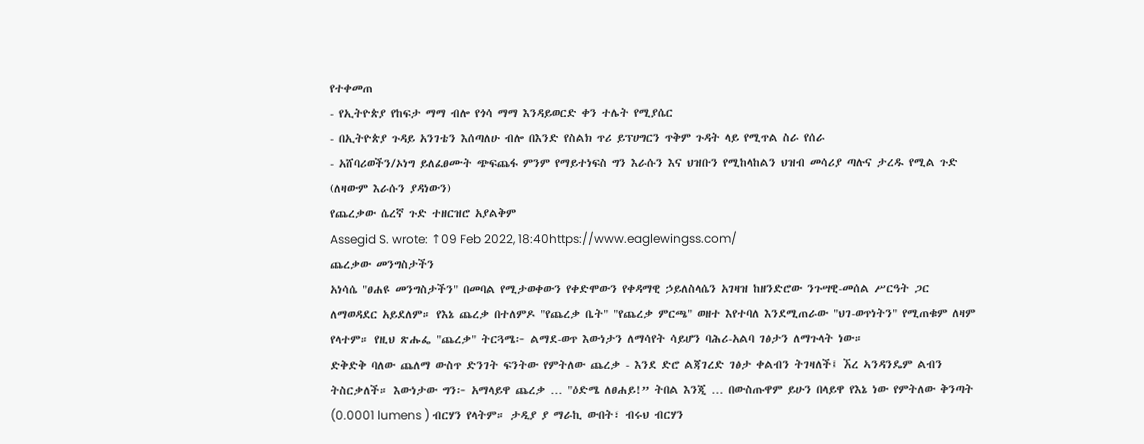የተቀመጠ
- የኢትዮጵያ የከፍታ ማማ ብሎ የጎሳ ማማ እንዳይወርድ ቀን ተሌት የሚያሴር
- በኢትዮጵያ ጉዳይ አንገቴን እሰጣለሁ ብሎ በእንድ የስልክ ጥሪ ይፕሀግርን ጥቅም ጉዳት ላይ የሚጥል ስራ የሰራ
- አሸባሪወችን/ኦነግ ይለፈፀሙት ጭፍጨፋ ምንም የማይተነፍስ ግን እራሱን እና ህዝቡን የሚከላከልን ህዝብ መሳሪያ ጣሉና ታረዱ የሚል ጉድ (ለዛውም እራሱን ያዳነውን)
የጨረቃው ሴረኛ ጉድ ተዘርዝሮ አያልቅም
Assegid S. wrote: ↑09 Feb 2022, 18:40https://www.eaglewingss.com/
ጨረቃው መንግስታችን
አነሳሴ "ፀሐዩ መንግስታችን" በመባል የሚታወቀውን የቀድሞውን የቀዳማዊ ኃይለስላሴን አገዛዝ ከዘንድሮው ንጉሣዊ-መሰል ሥርዓት ጋር ለማወዳደር አይደለም። የእኔ ጨረቃ በተለምዶ "የጨረቃ ቤት" "የጨረቃ ምርጫ" ወዘተ እየተባለ እንደሚጠራው "ህገ-ወጥነትን" የሚጠቁም ለዛም የላተም። የዚህ ጽሑፌ "ጨረቃ" ትርጓሜ፦ ልማደ-ወጥ እውነታን ለማሳየት ሳይሆን ባሕሪ-አልባ ገፅታን ለማጉላት ነው።
ድቅድቅ ባለው ጨለማ ውስጥ ድንገት ፍንትው የምትለው ጨረቃ - እንደ ድሮ ልጃገረድ ገፅታ ቀልብን ትገዛለች፤ ኧረ ኣንዳንዴም ልብን ትስርቃለች። እውነታው ግን፦ አማላይዋ ጨረቃ … "ዕድሜ ለፀሐይ!” ትበል እንጂ … በውስጡዋም ይሁን በላይዋ የእኔ ነው የምትለው ቅንጣት (0.0001 lumens ) ብርሃን የላትም። ታዲያ ያ ማራኪ ውበት፣ ብሩህ ብርሃን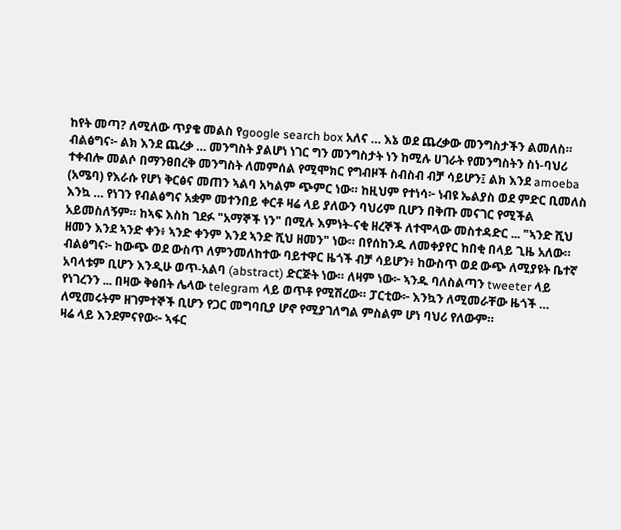ከየት መጣ? ለሚለው ጥያቄ መልስ የgoogle search box አለና … እኔ ወደ ጨረቃው መንግስታችን ልመለስ።
ብልፅግና፦ ልክ እንደ ጨረቃ … መንግስት ያልሆነ ነገር ግን መንግስታት ነን ከሚሉ ሀገራት የመንግስትን ስነ-ባህሪ ተቀብሎ መልሶ በማንፀበረቅ መንግስት ለመምሰል የሚሞክር የግብዞች ስብስብ ብቻ ሳይሆን፤ ልክ እንደ amoeba (አሜባ) የእራሱ የሆነ ቅርፅና መጠን ኣልባ አካልም ጭምር ነው። ከዚህም የተነሳ፦ ነብዩ ኤልያስ ወደ ምድር ቢመለስ እንኳ … የነገን የብልፅግና አቋም መተንበይ ቀርቶ ዛሬ ላይ ያለውን ባህሪም ቢሆን በቅጡ መናገር የሚችል አይመስለኝም። ከኣፍ እስከ ገደፉ "አማኞች ነን" በሚሉ እምነት-ናቂ ዘረኞች ለተሞላው መስተዳድር ... "ኣንድ ሺህ ዘመን እንደ ኣንድ ቀን፥ ኣንድ ቀንም እንደ ኣንድ ሺህ ዘመን" ነው። በየሰከንዱ ለመቀያየር ከበቂ በላይ ጊዜ አለው።
ብልፅግና፦ ከውጭ ወደ ውስጥ ለምንመለከተው ባይተዋር ዜጎች ብቻ ሳይሆን፥ ከውስጥ ወደ ውጭ ለሚያዩት ቤተኛ አባላቱም ቢሆን እንዲሁ ወጥ-አልባ (abstract) ድርጅት ነው። ለዛም ነው፦ ኣንዱ ባለስልጣን tweeter ላይ የነገረንን ... በዛው ቅፅበት ሌላው telegram ላይ ወጥቶ የሚሽረው። ፓርቲው፦ እንኳን ለሚመራቸው ዜጎች … ለሚመሩትም ዘገምተኞች ቢሆን የጋር መግባቢያ ሆኖ የሚያገለግል ምስልም ሆነ ባህሪ የለውም።
ዛሬ ላይ እንደምናየው፦ ኣፋር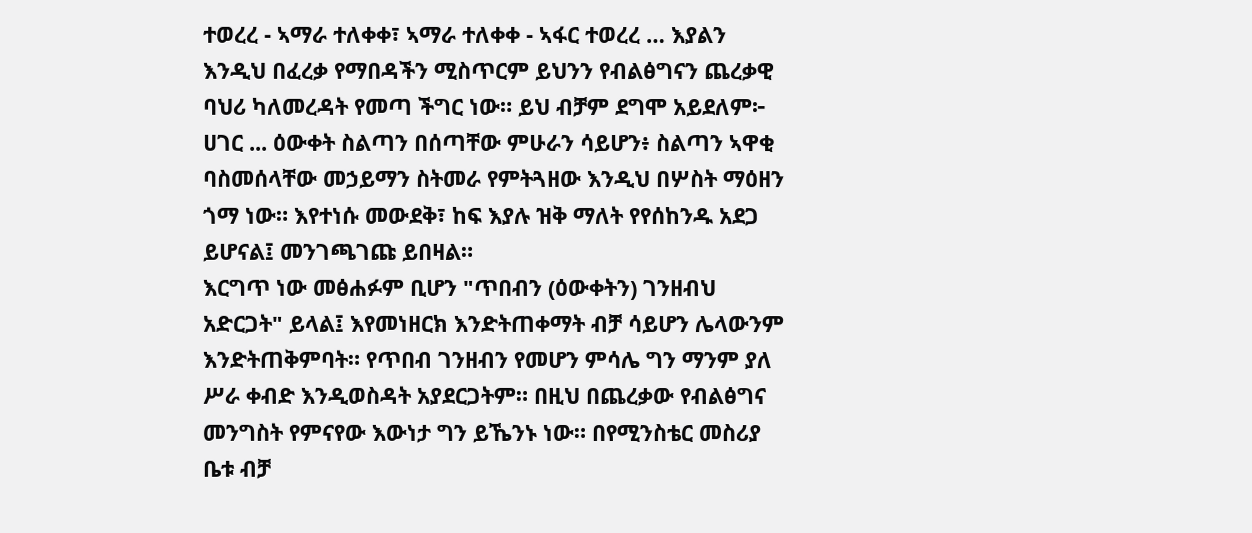ተወረረ - ኣማራ ተለቀቀ፣ ኣማራ ተለቀቀ - ኣፋር ተወረረ … እያልን እንዲህ በፈረቃ የማበዳችን ሚስጥርም ይህንን የብልፅግናን ጨረቃዊ ባህሪ ካለመረዳት የመጣ ችግር ነው። ይህ ብቻም ደግሞ አይደለም፦ ሀገር ... ዕውቀት ስልጣን በሰጣቸው ምሁራን ሳይሆን፥ ስልጣን ኣዋቂ ባስመሰላቸው መኃይማን ስትመራ የምትጓዘው እንዲህ በሦስት ማዕዘን ጎማ ነው። እየተነሱ መውደቅ፣ ከፍ እያሉ ዝቅ ማለት የየሰከንዱ አደጋ ይሆናል፤ መንገጫገጩ ይበዛል።
እርግጥ ነው መፅሐፉም ቢሆን "ጥበብን (ዕውቀትን) ገንዘብህ አድርጋት" ይላል፤ እየመነዘርክ እንድትጠቀማት ብቻ ሳይሆን ሌላውንም እንድትጠቅምባት። የጥበብ ገንዘብን የመሆን ምሳሌ ግን ማንም ያለ ሥራ ቀብድ እንዲወስዳት አያደርጋትም። በዚህ በጨረቃው የብልፅግና መንግስት የምናየው እውነታ ግን ይኼንኑ ነው። በየሚንስቴር መስሪያ ቤቱ ብቻ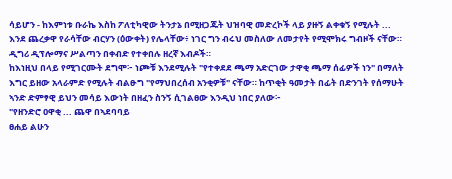ሳይሆን - ከእምነቱ ቡራኬ እስከ ፖለቲካዊው ትንታኔ በሚዘጋጁት ህዝባዊ መድረኮች ላይ ያዙኝ ልቀቁኝ የሚሉት ... እንደ ጨረቃዋ የራሳቸው ብርሃን (ዕውቀት) የሌላቸው፥ ነገር ግን ብሩህ መስለው ለመታየት የሚሞክሩ ግብዞች ናቸው። ዲግሪ ዲፕሎማና ሥልጣን በቀብድ የተቀበሉ ዘረኛ እብዶች።
ከእነዚህ በላይ የሚገርሙት ደግሞ፦ ነጮቹ እንደሚሉት "የተቀደደ ጫማ አድርገው ታዋቂ ጫማ ሰፊዎች ነን" በማለት እግር ይዘው አላራምድ የሚሉት ብልፁግ "የማህበረሰብ አንቂዎቹ" ናቸው። ከጥቂት ዓመታት በፊት በድንገት የሰማሁት ኣንድ ድምፃዊ ይህን መሳይ እውነት በዘፈን ስንኝ ሲገልፀው እንዲህ ነበር ያለው፦
"የዘንድሮ ዐዋቂ ... ጨዋ በኣደባባይ
ፀሐይ ልሁን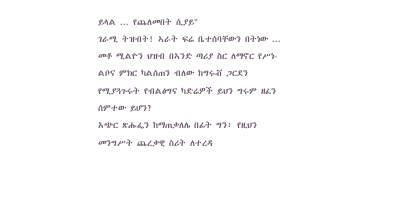ይላል ... የጨለመበት ሲያይ"
ገራሚ ትዝብት! ኣራት ፍሬ ቤተሰባቸውን በትነው ... መቶ ሚልዮን ህዝብ በኣንድ ጣሪያ ስር ለማኖር የሥነ-ልቦና ምክር ካልሰጠን ብለው ከግሩቭ ጋርደን የሚያጓጉሩት የብልፅግና ካድሬዎች ይህን ግሩም ዘፈን ሰምተው ይሆን?
አጭር ጽሑፌን ከማጠቃለሌ በፊት ግን፥ የዚህን መንግሥት ጨረቃዊ ስሪት ለተረዳ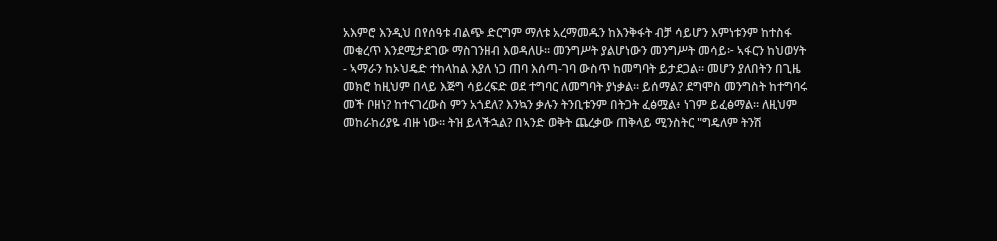አእምሮ እንዲህ በየሰዓቱ ብልጭ ድርግም ማለቱ አረማመዱን ከእንቅፋት ብቻ ሳይሆን እምነቱንም ከተስፋ መቁረጥ እንደሚታደገው ማስገንዘብ እወዳለሁ። መንግሥት ያልሆነውን መንግሥት መሳይ፦ ኣፋርን ከህወሃት - ኣማራን ከኦህዴድ ተከላከል እያለ ነጋ ጠባ እሰጣ-ገባ ውስጥ ከመግባት ይታደጋል። መሆን ያለበትን በጊዜ መክሮ ከዚህም በላይ እጅግ ሳይረፍድ ወደ ተግባር ለመግባት ያነቃል። ይሰማል? ደግሞስ መንግስት ከተግባሩ መች ቦዘነ? ከተናገረውስ ምን አጎደለ? እንኳን ቃሉን ትንቢቱንም በትጋት ፈፅሟል፥ ነገም ይፈፅማል። ለዚህም መከራከሪያዬ ብዙ ነው። ትዝ ይላችኋል? በኣንድ ወቅት ጨረቃው ጠቅላይ ሚንስትር "ግዴለም ትንሽ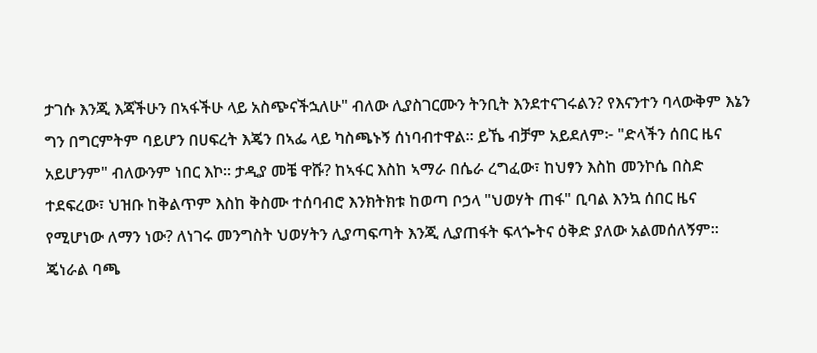ታገሱ እንጂ እጃችሁን በኣፋችሁ ላይ አስጭናችኋለሁ" ብለው ሊያስገርሙን ትንቢት እንደተናገሩልን? የእናንተን ባላውቅም እኔን ግን በግርምትም ባይሆን በሀፍረት እጄን በኣፌ ላይ ካስጫኑኝ ሰነባብተዋል። ይኼ ብቻም አይደለም፦ "ድላችን ሰበር ዜና አይሆንም" ብለውንም ነበር እኮ። ታዲያ መቼ ዋሹ? ከኣፋር እስከ ኣማራ በሴራ ረግፈው፣ ከህፃን እስከ መንኮሴ በስድ ተደፍረው፣ ህዝቡ ከቅልጥም እስከ ቅስሙ ተሰባብሮ እንክትክቱ ከወጣ ቦኃላ "ህወሃት ጠፋ" ቢባል እንኳ ሰበር ዜና የሚሆነው ለማን ነው? ለነገሩ መንግስት ህወሃትን ሊያጣፍጣት እንጂ ሊያጠፋት ፍላጐትና ዕቅድ ያለው አልመሰለኝም። ጄነራል ባጫ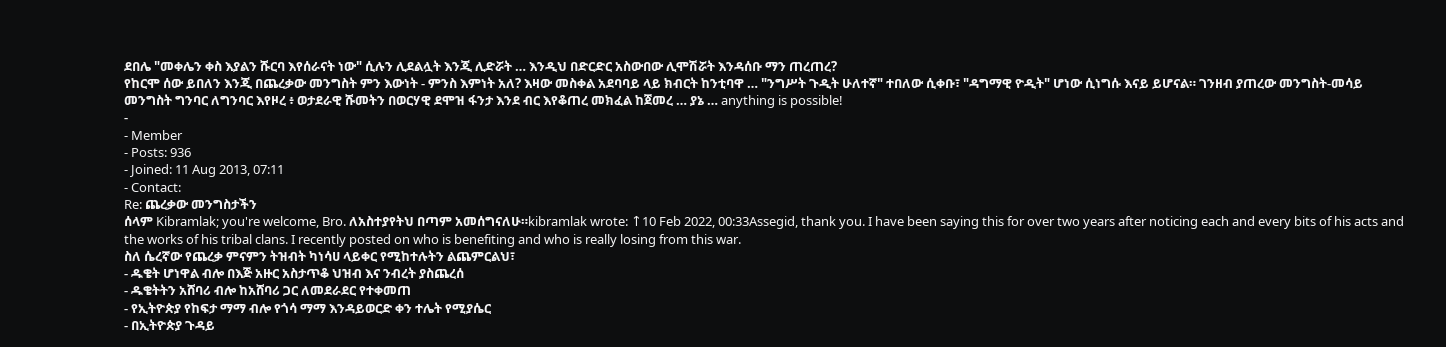ደበሌ "መቀሌን ቀስ እያልን ሹርባ እየሰራናት ነው" ሲሉን ሊደልሏት እንጂ ሊድሯት … እንዲህ በድርድር አስውበው ሊሞሽሯት እንዳሰቡ ማን ጠረጠረ?
የከርሞ ሰው ይበለን እንጂ በጨረቃው መንግስት ምን እውነት - ምንስ እምነት አለ? እዛው መስቀል አደባባይ ላይ ክብርት ከንቲባዋ … "ንግሥት ጉዲት ሁለተኛ" ተበለው ሲቀቡ፣ "ዳግማዊ ዮዲት" ሆነው ሲነግሱ እናይ ይሆናል። ገንዘብ ያጠረው መንግስት-መሳይ መንግስት ግንባር ለግንባር እየዞረ ፥ ወታደራዊ ሹመትን በወርሃዊ ደሞዝ ፋንታ እንደ ብር እየቆጠረ መክፈል ከጀመረ … ያኔ … anything is possible!
-
- Member
- Posts: 936
- Joined: 11 Aug 2013, 07:11
- Contact:
Re: ጨረቃው መንግስታችን
ሰላም Kibramlak; you're welcome, Bro. ለአስተያየትህ በጣም አመሰግናለሁ።kibramlak wrote: ↑10 Feb 2022, 00:33Assegid, thank you. I have been saying this for over two years after noticing each and every bits of his acts and the works of his tribal clans. I recently posted on who is benefiting and who is really losing from this war.
ስለ ሴረኛው የጨረቃ ምናምን ትዝብት ካነሳሀ ላይቀር የሚከተሉትን ልጨምርልህ፣
- ዱቄት ሆነዋል ብሎ በእጅ አዙር አስታጥቆ ህዝብ እና ንብረት ያስጨረሰ
- ዱቄትትን አሸባሪ ብሎ ከአሸባሪ ጋር ለመደራደር የተቀመጠ
- የኢትዮጵያ የከፍታ ማማ ብሎ የጎሳ ማማ እንዳይወርድ ቀን ተሌት የሚያሴር
- በኢትዮጵያ ጉዳይ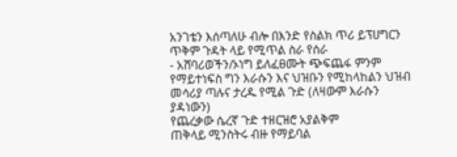አንገቴን እሰጣለሁ ብሎ በእንድ የስልክ ጥሪ ይፕሀግርን ጥቅም ጉዳት ላይ የሚጥል ስራ የሰራ
- አሸባሪወችን/ኦነግ ይለፈፀሙት ጭፍጨፋ ምንም የማይተነፍስ ግን እራሱን እና ህዝቡን የሚከላከልን ህዝብ መሳሪያ ጣሉና ታረዱ የሚል ጉድ (ለዛውም እራሱን ያዳነውን)
የጨረቃው ሴረኛ ጉድ ተዘርዝሮ አያልቅም
ጠቅላይ ሚንስትሩ ብዙ የማይባል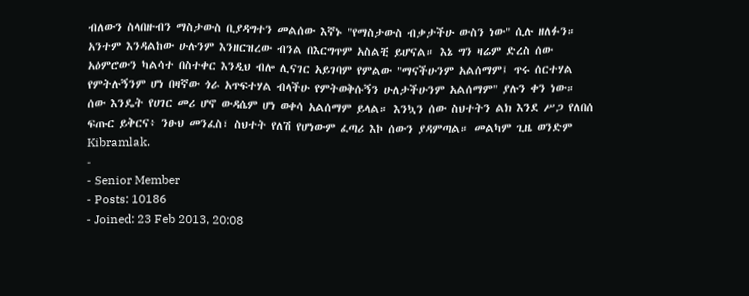ብለውን ስላበዙብን ማስታውስ ቢያዳግተን መልሰው እኛኑ "የማስታውስ ብቃታችሁ ውስን ነው" ሲሉ ዘለፉን። አንተም እንዳልከው ሁሉንም እንዘርዝረው ብንል በእርግጥም አስልቺ ይሆናል። እኔ ግን ዛሬም ድረስ ሰው አዕምሮውን ካልሳተ በስተቀር እንዲህ ብሎ ሊናገር አይገባም የምልው "ማናችሁንም አልሰማም፤ ጥሩ ሰርተሃል የምትሉኝንም ሆነ በዛኛው ጎራ አጥፍተሃል ብላችሁ የምትወቅሱኝን ሁለታችሁንም አልሰማም" ያሉን ቀን ነው። ሰው እንዴት የሀገር መሪ ሆኖ ውዳሴም ሆነ ወቀሳ አልሰማም ይላል። እንኳን ሰው ስህተትን ልክ እንደ ሥጋ የለበሰ ፍጡር ይቅርና፥ ንፁህ መንፈስ፣ ስህተት የለሽ የሆነውም ፈጣሪ እኮ ሰውን ያዳምጣል። መልካም ጊዜ ወንድም Kibramlak.
-
- Senior Member
- Posts: 10186
- Joined: 23 Feb 2013, 20:08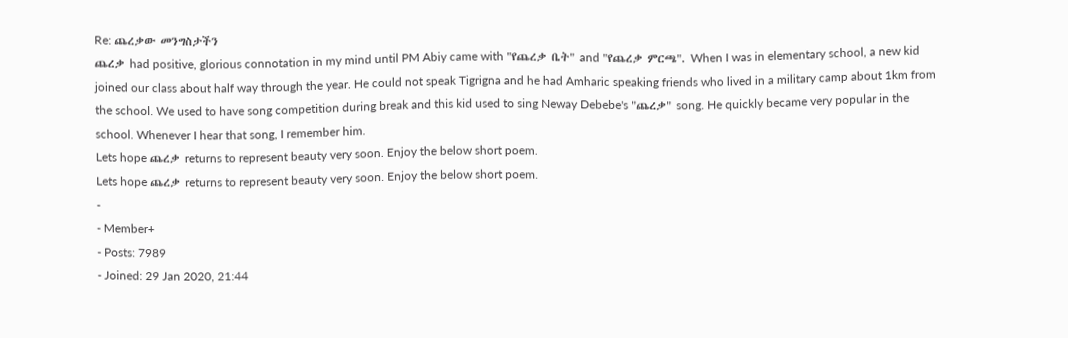Re: ጨረቃው መንግስታችን
ጨረቃ had positive, glorious connotation in my mind until PM Abiy came with "የጨረቃ ቤት" and "የጨረቃ ምርጫ". When I was in elementary school, a new kid joined our class about half way through the year. He could not speak Tigrigna and he had Amharic speaking friends who lived in a military camp about 1km from the school. We used to have song competition during break and this kid used to sing Neway Debebe's "ጨረቃ" song. He quickly became very popular in the school. Whenever I hear that song, I remember him.
Lets hope ጨረቃ returns to represent beauty very soon. Enjoy the below short poem.
Lets hope ጨረቃ returns to represent beauty very soon. Enjoy the below short poem.
-
- Member+
- Posts: 7989
- Joined: 29 Jan 2020, 21:44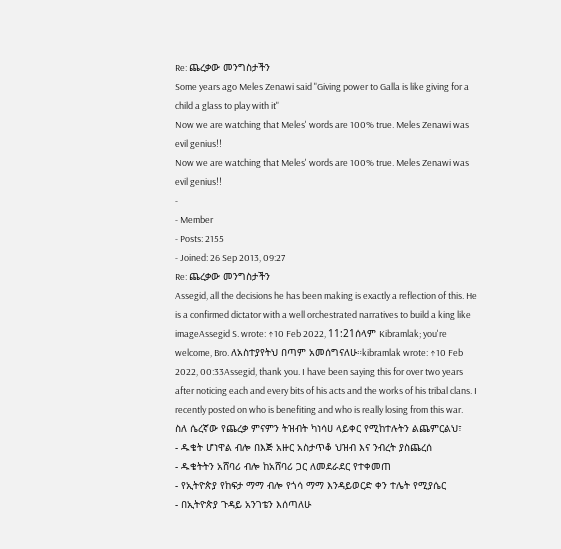Re: ጨረቃው መንግስታችን
Some years ago Meles Zenawi said "Giving power to Galla is like giving for a child a glass to play with it"
Now we are watching that Meles' words are 100% true. Meles Zenawi was evil genius!!
Now we are watching that Meles' words are 100% true. Meles Zenawi was evil genius!!
-
- Member
- Posts: 2155
- Joined: 26 Sep 2013, 09:27
Re: ጨረቃው መንግስታችን
Assegid, all the decisions he has been making is exactly a reflection of this. He is a confirmed dictator with a well orchestrated narratives to build a king like imageAssegid S. wrote: ↑10 Feb 2022, 11:21ሰላም Kibramlak; you're welcome, Bro. ለአስተያየትህ በጣም አመሰግናለሁ።kibramlak wrote: ↑10 Feb 2022, 00:33Assegid, thank you. I have been saying this for over two years after noticing each and every bits of his acts and the works of his tribal clans. I recently posted on who is benefiting and who is really losing from this war.
ስለ ሴረኛው የጨረቃ ምናምን ትዝብት ካነሳሀ ላይቀር የሚከተሉትን ልጨምርልህ፣
- ዱቄት ሆነዋል ብሎ በእጅ አዙር አስታጥቆ ህዝብ እና ንብረት ያስጨረሰ
- ዱቄትትን አሸባሪ ብሎ ከአሸባሪ ጋር ለመደራደር የተቀመጠ
- የኢትዮጵያ የከፍታ ማማ ብሎ የጎሳ ማማ እንዳይወርድ ቀን ተሌት የሚያሴር
- በኢትዮጵያ ጉዳይ አንገቴን እሰጣለሁ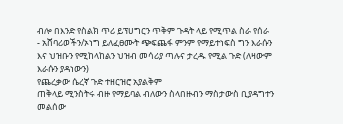ብሎ በእንድ የስልክ ጥሪ ይፕሀግርን ጥቅም ጉዳት ላይ የሚጥል ስራ የሰራ
- አሸባሪወችን/ኦነግ ይለፈፀሙት ጭፍጨፋ ምንም የማይተነፍስ ግን እራሱን እና ህዝቡን የሚከላከልን ህዝብ መሳሪያ ጣሉና ታረዱ የሚል ጉድ (ለዛውም እራሱን ያዳነውን)
የጨረቃው ሴረኛ ጉድ ተዘርዝሮ አያልቅም
ጠቅላይ ሚንስትሩ ብዙ የማይባል ብለውን ስላበዙብን ማስታውስ ቢያዳግተን መልሰው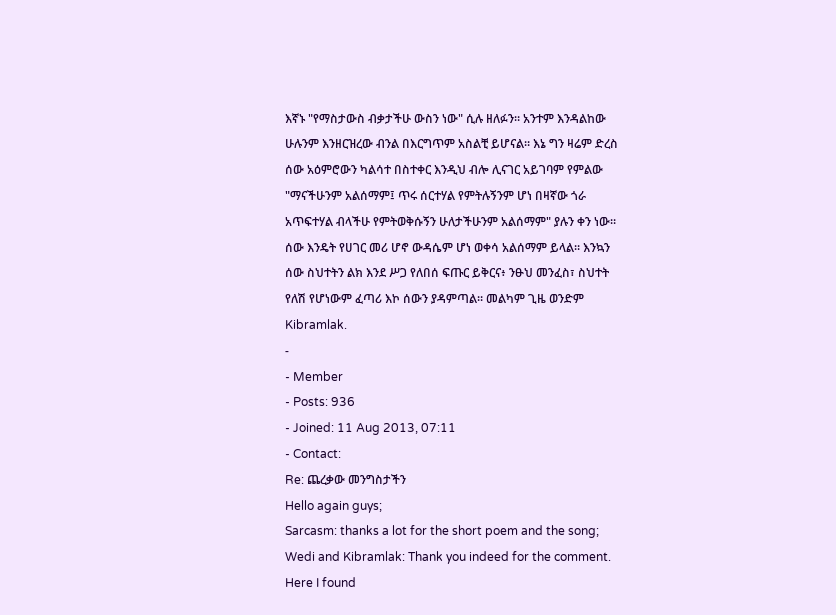እኛኑ "የማስታውስ ብቃታችሁ ውስን ነው" ሲሉ ዘለፉን። አንተም እንዳልከው ሁሉንም እንዘርዝረው ብንል በእርግጥም አስልቺ ይሆናል። እኔ ግን ዛሬም ድረስ ሰው አዕምሮውን ካልሳተ በስተቀር እንዲህ ብሎ ሊናገር አይገባም የምልው "ማናችሁንም አልሰማም፤ ጥሩ ሰርተሃል የምትሉኝንም ሆነ በዛኛው ጎራ አጥፍተሃል ብላችሁ የምትወቅሱኝን ሁለታችሁንም አልሰማም" ያሉን ቀን ነው። ሰው እንዴት የሀገር መሪ ሆኖ ውዳሴም ሆነ ወቀሳ አልሰማም ይላል። እንኳን ሰው ስህተትን ልክ እንደ ሥጋ የለበሰ ፍጡር ይቅርና፥ ንፁህ መንፈስ፣ ስህተት የለሽ የሆነውም ፈጣሪ እኮ ሰውን ያዳምጣል። መልካም ጊዜ ወንድም Kibramlak.
-
- Member
- Posts: 936
- Joined: 11 Aug 2013, 07:11
- Contact:
Re: ጨረቃው መንግስታችን
Hello again guys;
Sarcasm: thanks a lot for the short poem and the song;
Wedi and Kibramlak: Thank you indeed for the comment.
Here I found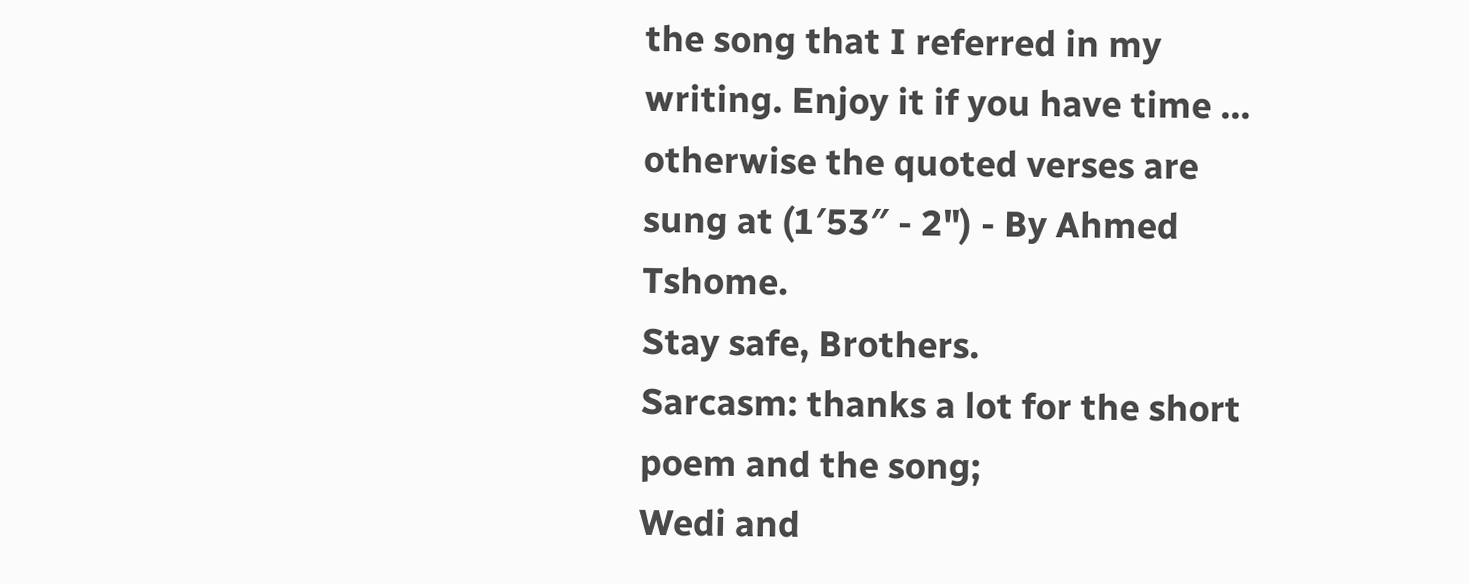the song that I referred in my writing. Enjoy it if you have time ... otherwise the quoted verses are sung at (1′53″ - 2") - By Ahmed Tshome.
Stay safe, Brothers.
Sarcasm: thanks a lot for the short poem and the song;
Wedi and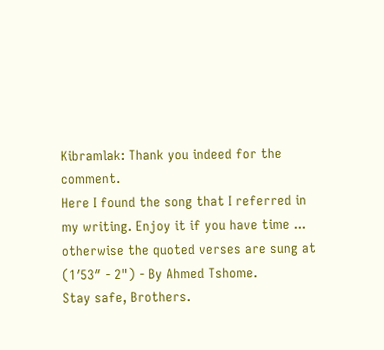Kibramlak: Thank you indeed for the comment.
Here I found the song that I referred in my writing. Enjoy it if you have time ... otherwise the quoted verses are sung at (1′53″ - 2") - By Ahmed Tshome.
Stay safe, Brothers.